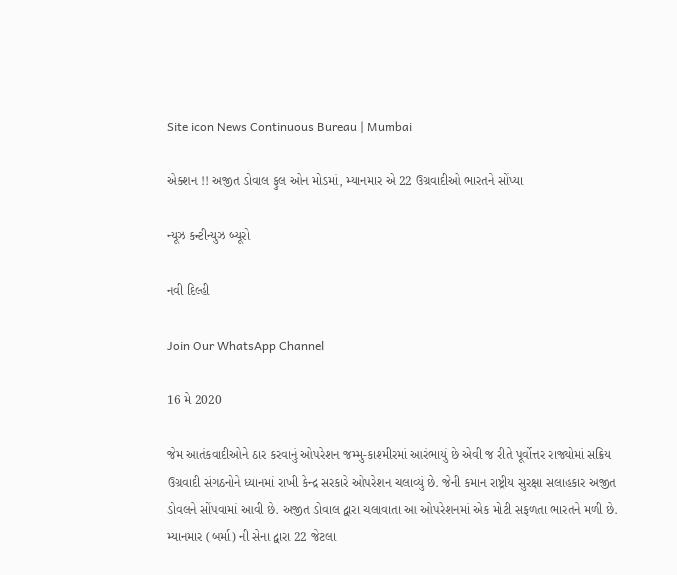Site icon News Continuous Bureau | Mumbai

એક્શન !! અજીત ડોવાલ ફુલ ઓન મોડમાં, મ્યાનમાર એ 22 ઉગ્રવાદીઓ ભારતને સોંપ્યા

ન્યૂઝ કન્ટીન્યુઝ બ્યૂરો

નવી દિલ્હી

Join Our WhatsApp Channel

16 મે 2020

જેમ આતંકવાદીઓને ઠાર કરવાનું ઓપરેશન જમ્મુ-કાશ્મીરમાં આરંભાયું છે એવી જ રીતે પૂર્વોત્તર રાજ્યોમાં સક્રિય ઉગ્રવાદી સંગઠનોને ધ્યાનમાં રાખી કેન્દ્ર સરકારે ઓપરેશન ચલાવ્યું છે. જેની કમાન રાષ્ટ્રીય સુરક્ષા સલાહકાર અજીત ડોવલને સોંપવામાં આવી છે. અજીત ડોવાલ દ્વારા ચલાવાતા આ ઓપરેશનમાં એક મોટી સફળતા ભારતને મળી છે. મ્યાનમાર (બર્મા) ની સેના દ્વારા 22 જેટલા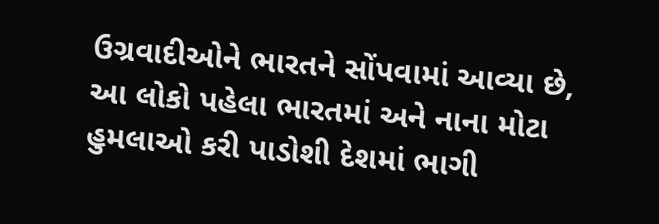ઉગ્રવાદીઓને ભારતને સોંપવામાં આવ્યા છે, આ લોકો પહેલા ભારતમાં અને નાના મોટા હુમલાઓ કરી પાડોશી દેશમાં ભાગી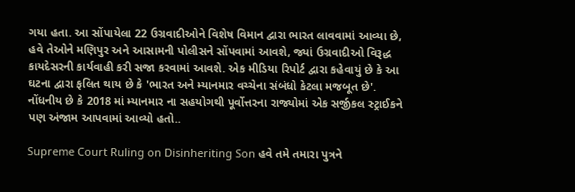ગયા હતા. આ સોંપાયેલા 22 ઉગ્રવાદીઓને વિશેષ વિમાન દ્વારા ભારત લાવવામાં આવ્યા છે, હવે તેઓને મણિપુર અને આસામની પોલીસને સોંપવામાં આવશે, જ્યાં ઉગ્રવાદીઓ વિરૂદ્ધ કાયદેસરની કાર્યવાહી કરી સજા કરવામાં આવશે. એક મીડિયા રિપોર્ટ દ્વારા કહેવાયું છે કે આ ઘટના દ્વારા ફલિત થાય છે કે 'ભારત અને મ્યાનમાર વચ્ચેના સંબંધો કેટલા મજબૂત છે'. નોંધનીય છે કે 2018 માં મ્યાનમાર ના સહયોગથી પૂર્વોત્તરના રાજ્યોમાં એક સર્જીકલ સ્ટ્રાઈકને પણ અંજામ આપવામાં આવ્યો હતો..

Supreme Court Ruling on Disinheriting Son હવે તમે તમારા પુત્રને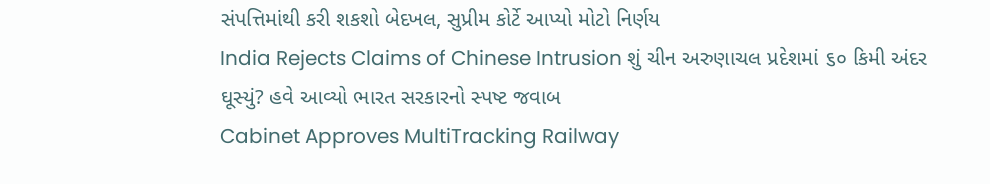સંપત્તિમાંથી કરી શકશો બેદખલ, સુપ્રીમ કોર્ટે આપ્યો મોટો નિર્ણય
India Rejects Claims of Chinese Intrusion શું ચીન અરુણાચલ પ્રદેશમાં ૬૦ કિમી અંદર ઘૂસ્યું? હવે આવ્યો ભારત સરકારનો સ્પષ્ટ જવાબ
Cabinet Approves MultiTracking Railway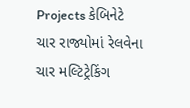Projects કેબિનેટે ચાર રાજ્યોમાં રેલવેના ચાર મલ્ટિટ્રેકિંગ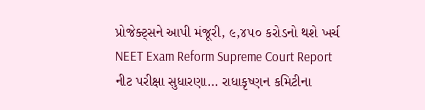પ્રોજેક્ટ્સને આપી મંજૂરી, ૯,૪૫૦ કરોડનો થશે ખર્ચ
NEET Exam Reform Supreme Court Report નીટ પરીક્ષા સુધારણા… રાધાકૃષ્ણન કમિટીના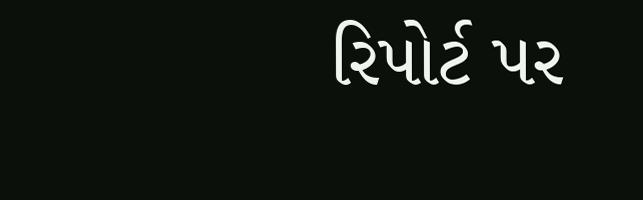રિપોર્ટ પર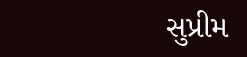સુપ્રીમ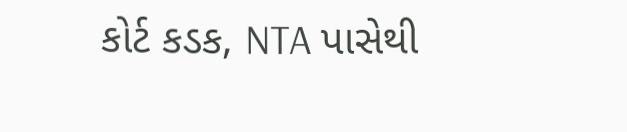કોર્ટ કડક, NTA પાસેથી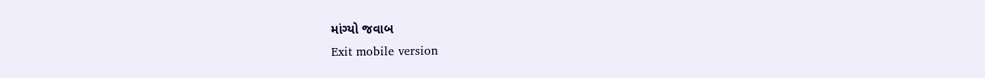માંગ્યો જવાબ
Exit mobile version